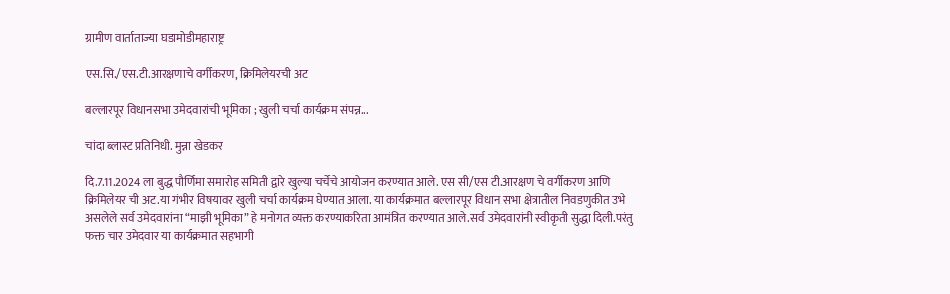ग्रामीण वार्ताताज्या घडामोडीमहाराष्ट्र

एस.सि./एस.टी.आरक्षणाचे वर्गीकरण, क्रिमिलेयरची अट

बल्लारपूर विधानसभा उमेदवारांची भूमिका ; खुली चर्चा कार्यक्रम संपन्न...

चांदा ब्लास्ट प्रतिनिधी. मुन्ना खेडकर

दि.7.11.2024 ला बुद्ध पौर्णिमा समारोह समिती द्वारे खुल्या चर्चेचे आयोजन करण्यात आले. एस सी/एस टी.आरक्षण चे वर्गीकरण आणि क्रिमिलेयर ची अट.या गंभीर विषयावर खुली चर्चा कार्यक्रम घेण्यात आला. या कार्यक्रमात बल्लारपूर विधान सभा क्षेत्रातील निवडणुकीत उभे असलेले सर्व उमेदवारांना “माझी भूमिका” हे मनोगत व्यक्त करण्याकरिता आमंत्रित करण्यात आले.सर्व उमेदवारांनी स्वीकृती सुद्धा दिली.परंतु फक्त चार उमेदवार या कार्यक्रमात सहभागी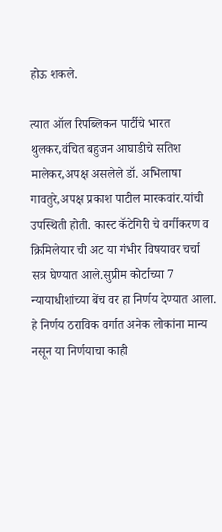होऊ शकले.

त्यात ऑल रिपब्लिकन पार्टीचे भारत थुलकर,वंचित बहुजन आघाडीचे सतिश मालेकर,अपक्ष असलेले डॉ. अभिलाषा गावतुरे,अपक्ष प्रकाश पाटील मारकवांर.यांची उपस्थिती होती. कास्ट कॅटेगिरी चे वर्गीकरण व क्रिमिलेयार ची अट या गंभीर विषयावर चर्चा सत्र घेण्यात आले.सुप्रीम कोर्टाच्या 7 न्यायाधीशांच्या बेंच वर हा निर्णय देण्यात आला. हे निर्णय ठराविक वर्गात अनेक लोकांना मान्य नसून या निर्णयाचा काही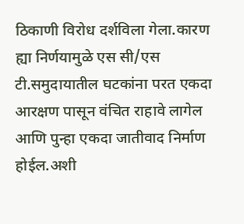ठिकाणी विरोध दर्शविला गेला.कारण ह्या निर्णयामुळे एस सी/एस टी.समुदायातील घटकांना परत एकदा आरक्षण पासून वंचित राहावे लागेल आणि पुन्हा एकदा जातीवाद निर्माण होईल.अशी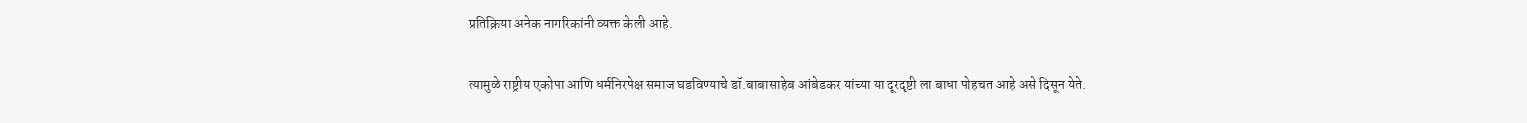प्रतिक्रिया अनेक नागरिकांनी व्यक्त केली आहे.

त्यामुळे राष्ट्रीय एकोपा आणि धर्मनिरपेक्ष समाज घडविण्याचे डॉ.बाबासाहेब आंबेडकर यांच्या या दूरदृष्टी ला बाधा पोहचत आहे असे दिसून येते.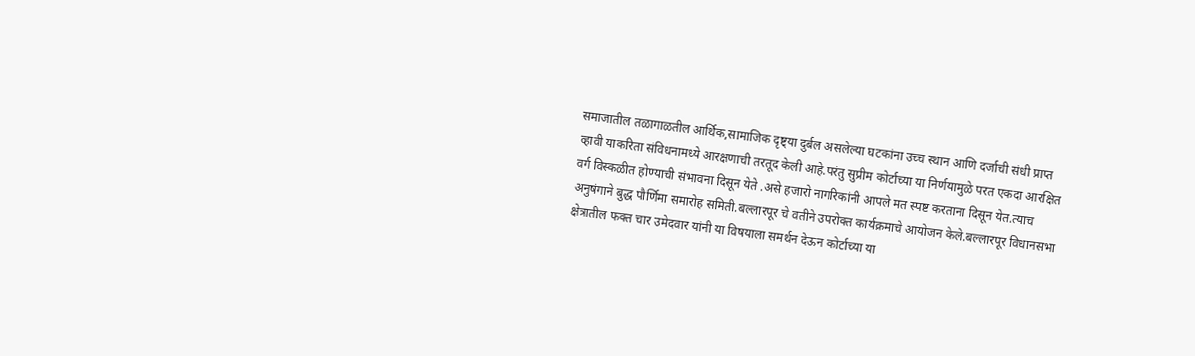समाजातील तळागाळतील आर्थिक,सामाजिक दृष्ट्या दुर्बल असलेल्या घटकांना उच्च स्थान आणि दर्जाची संधी प्राप्त व्हावी याकरिता संविधनामध्ये आरक्षणाची तरतूद केली आहे.परंतु सुप्रीम कोर्टाच्या या निर्णयामुळे परत एकदा आरक्षित वर्ग विस्कळीत होण्याची संभावना दिसून येते .असे हजारो नागरिकांनी आपले मत स्पष्ट करताना दिसून येत.त्याच अनुषंगाने बुद्ध पौर्णिमा समारोह समिती.बल्लारपूर चे वतीने उपरोक्त कार्यक्रमाचे आयोजन केले.बल्लारपूर विधानसभा क्षेत्रातील फक्त चार उमेदवार यांनी या विषयाला समर्थन देऊन कोर्टाच्या या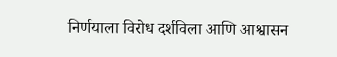निर्णयाला विरोध दर्शविला आणि आश्वासन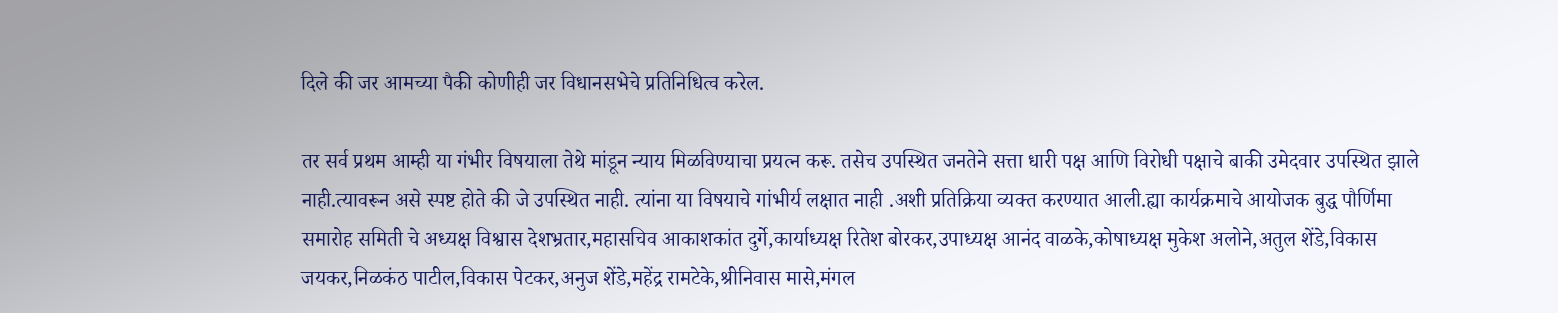दिले की जर आमच्या पैकी कोणीही जर विधानसभेचे प्रतिनिधित्व करेल.

तर सर्व प्रथम आम्ही या गंभीर विषयाला तेथे मांडून न्याय मिळविण्याचा प्रयत्न करू. तसेच उपस्थित जनतेने सत्ता धारी पक्ष आणि विरोधी पक्षाचे बाकी उमेदवार उपस्थित झाले नाही.त्यावरून असे स्पष्ट होते की जे उपस्थित नाही. त्यांना या विषयाचे गांभीर्य लक्षात नाही .अशी प्रतिक्रिया व्यक्त करण्यात आली.ह्या कार्यक्रमाचे आयोजक बुद्ध पौर्णिमा समारोह समिती चे अध्यक्ष विश्वास देशभ्रतार,महासचिव आकाशकांत दुर्गे,कार्याध्यक्ष रितेश बोरकर,उपाध्यक्ष आनंद वाळके,कोषाध्यक्ष मुकेश अलोने,अतुल शेंडे,विकास जयकर,निळकंठ पाटील,विकास पेटकर,अनुज शेंडे,महेंद्र रामटेके,श्रीनिवास मासे,मंगल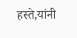हस्ते,यांनी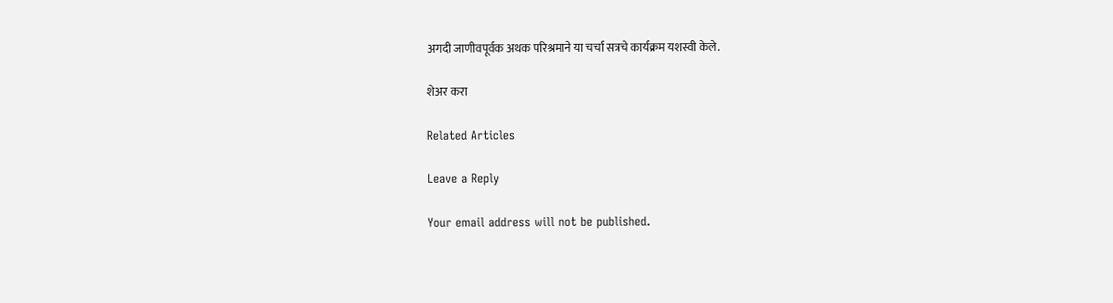अगदी जाणीवपूर्वक अथक परिश्रमाने या चर्चा सत्रचे कार्यक्रम यशस्वी केले.

शेअर करा

Related Articles

Leave a Reply

Your email address will not be published.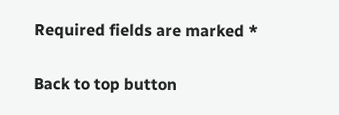Required fields are marked *

Back to top button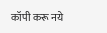कॉपी करू नये